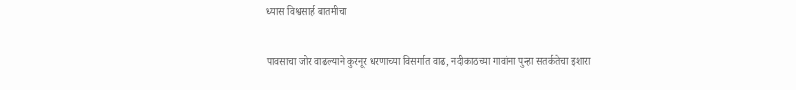ध्यास विश्वसार्ह बातमीचा

पावसाचा जोर वाढल्याने कुरनूर धरणाच्या विसर्गात वाढ, नदीकाठच्या गावांना पुन्हा सतर्कतेचा इशारा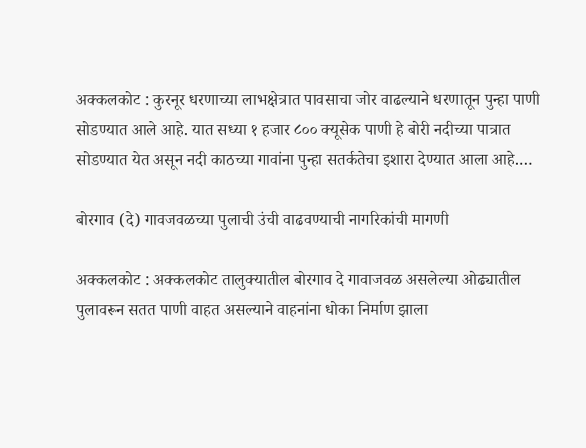अक्कलकोट : कुरनूर धरणाच्या लाभक्षेत्रात पावसाचा जोर वाढल्याने धरणातून पुन्हा पाणी सोडण्यात आले आहे. यात सध्या १ हजार ८०० क्यूसेक पाणी हे बोरी नदीच्या पात्रात सोडण्यात येत असून नदी काठच्या गावांना पुन्हा सतर्कतेचा इशारा देण्यात आला आहे.…

बोरगाव (दे) गावजवळच्या पुलाची उंची वाढवण्याची नागरिकांची मागणी

अक्कलकोट : अक्कलकोट तालुक्यातील बोरगाव दे गावाजवळ असलेल्या ओढ्यातील पुलावरून सतत पाणी वाहत असल्याने वाहनांना धोका निर्माण झाला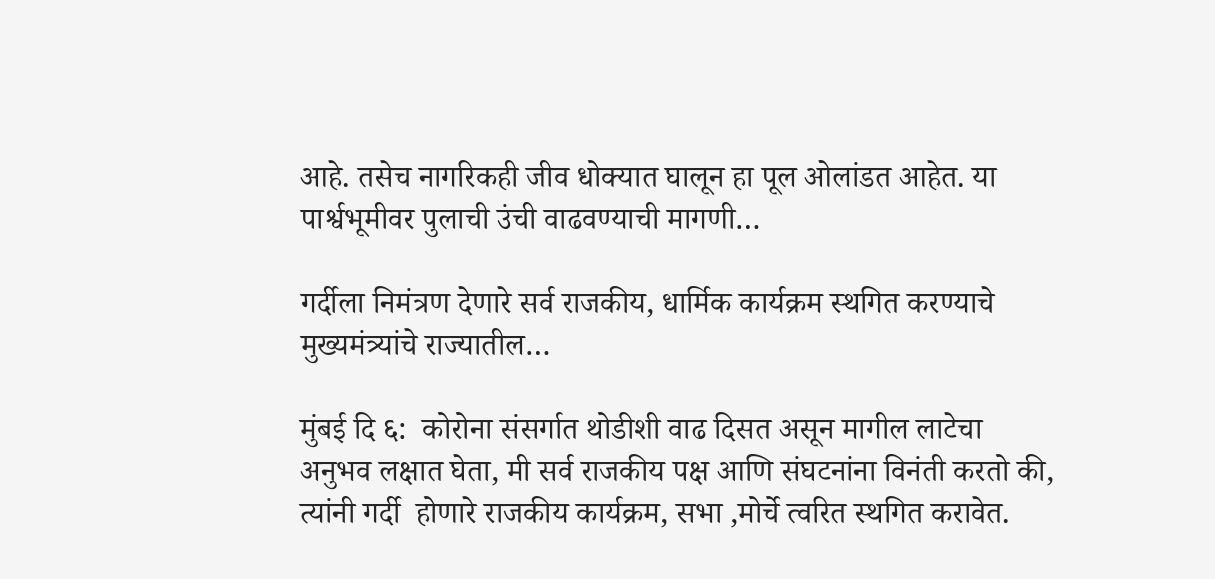आहे. तसेच नागरिकही जीव धोक्यात घालून हा पूल ओलांडत आहेत. या पार्श्वभूमीवर पुलाची उंची वाढवण्याची मागणी…

गर्दीला निमंत्रण देणारे सर्व राजकीय, धार्मिक कार्यक्रम स्थगित करण्याचे मुख्यमंत्र्यांचे राज्यातील…

मुंबई दि ६:  कोरोना संसर्गात थोडीशी वाढ दिसत असून मागील लाटेचा अनुभव लक्षात घेता, मी सर्व राजकीय पक्ष आणि संघटनांना विनंती करतो की, त्यांनी गर्दी  होणारे राजकीय कार्यक्रम, सभा ,मोर्चे त्वरित स्थगित करावेत.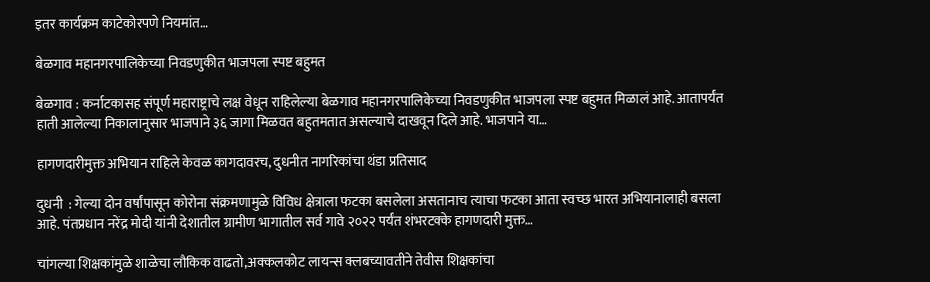इतर कार्यक्रम काटेकोरपणे नियमांत…

बेळगाव महानगरपालिकेच्या निवडणुकीत भाजपला स्पष्ट बहुमत

बेळगाव : कर्नाटकासह संपूर्ण महाराष्ट्राचे लक्ष वेधून राहिलेल्या बेळगाव महानगरपालिकेच्या निवडणुकीत भाजपला स्पष्ट बहुमत मिळालं आहे. आतापर्यंत हाती आलेल्या निकालानुसार भाजपाने ३६ जागा मिळवत बहुतमतात असल्याचे दाखवून दिले आहे. भाजपाने या…

हागणदारीमुक्त अभियान राहिले केवळ कागदावरच, दुधनीत नागरिकांचा थंडा प्रतिसाद

दुधनी  : गेल्या दोन वर्षांपासून कोरोना संक्रमणामुळे विविध क्षेत्राला फटका बसलेला असतानाच त्याचा फटका आता स्वच्छ भारत अभियानालाही बसला आहे. पंतप्रधान नरेंद्र मोदी यांनी देशातील ग्रामीण भागातील सर्व गावे २०२२ पर्यंत शंभरटक्के हागणदारी मुक्त…

चांगल्या शिक्षकांमुळे शाळेचा लौकिक वाढतो,अक्कलकोट लायन्स क्लबच्यावतीने तेवीस शिक्षकांचा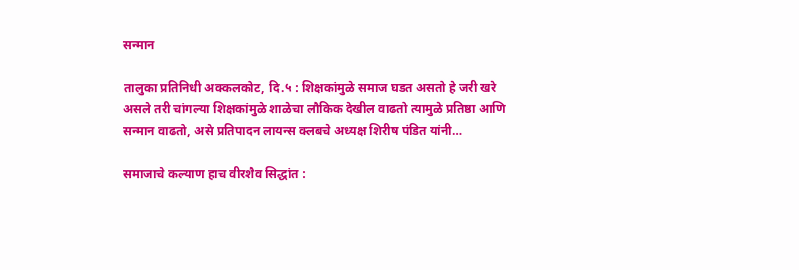सन्मान

तालुका प्रतिनिधी अक्कलकोट, दि.५ : शिक्षकांमुळे समाज घडत असतो हे जरी खरे असले तरी चांगल्या शिक्षकांमुळे शाळेचा लौकिक देखील वाढतो त्यामुळे प्रतिष्ठा आणि सन्मान वाढतो, असे प्रतिपादन लायन्स क्लबचे अध्यक्ष शिरीष पंडित यांनी…

समाजाचे कल्याण हाच वीरशैव सिद्धांत :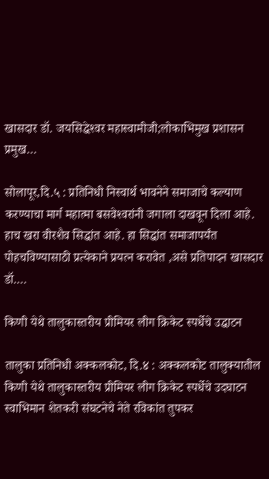खासदार डॉ. जयसिद्धेश्‍वर महास्वामीजी;लोकाभिमुख प्रशासन प्रमुख…

सोलापूर,दि.५ : प्रतिनिधी निस्वार्थ भावनेने समाजाचे कल्याण करण्याचा मार्ग महात्मा बसवेश्‍वरांनी जगाला दाखवून दिला आहे. हाच खरा वीरशैव सिद्धांत आहे. हा सिद्धांत समाजापर्यंत पोहचविण्यासाठी प्रत्येकाने प्रयत्न करावेत ,असे प्रतिपादन खासदार डॉ.…

किणी येथे तालुकास्तरीय प्रीमियर लीग क्रिकेट स्पर्धेचे उद्घाटन

तालुका प्रतिनिधी अक्कलकोट, दि.४ : अक्कलकोट तालुक्यातील किणी येथे तालुकास्तरीय प्रीमियर लीग क्रिकेट स्पर्धेचे उदघाटन स्वाभिमान शेतकरी संघटनेचे नेते रविकांत तुपकर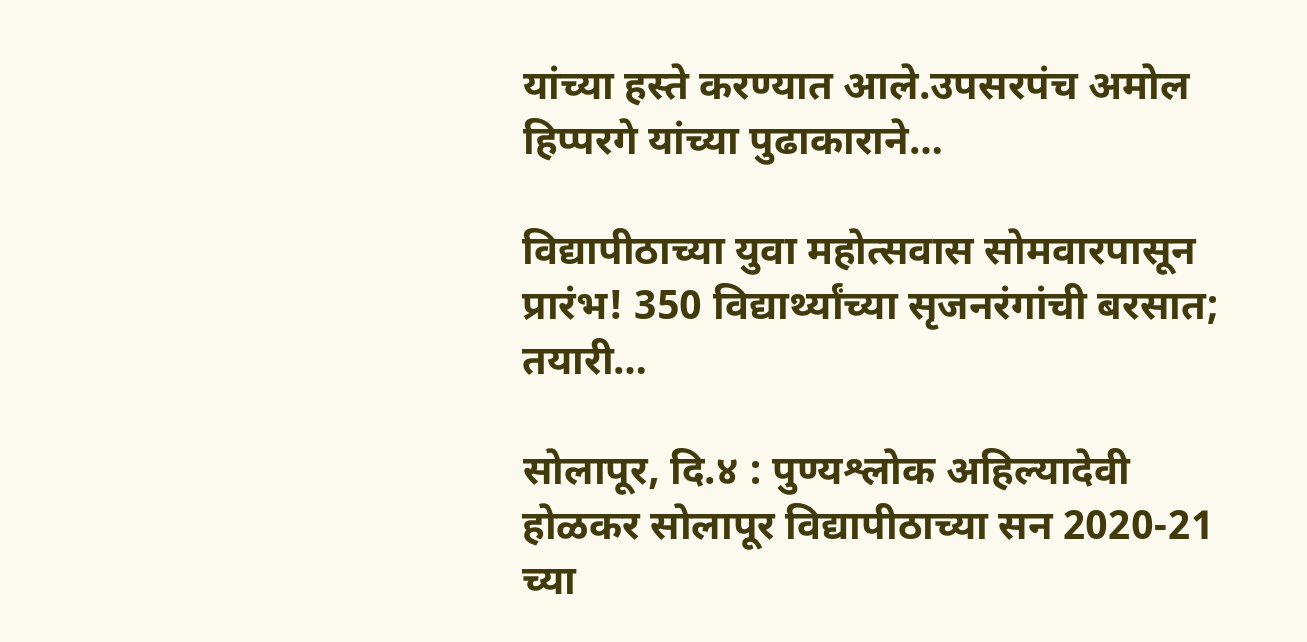यांच्या हस्ते करण्यात आले.उपसरपंच अमोल हिप्परगे यांच्या पुढाकाराने…

विद्यापीठाच्या युवा महोत्सवास सोमवारपासून प्रारंभ! 350 विद्यार्थ्यांच्या सृजनरंगांची बरसात; तयारी…

सोलापूर, दि.४ : पुण्यश्लोक अहिल्यादेवी होळकर सोलापूर विद्यापीठाच्या सन 2020-21 च्या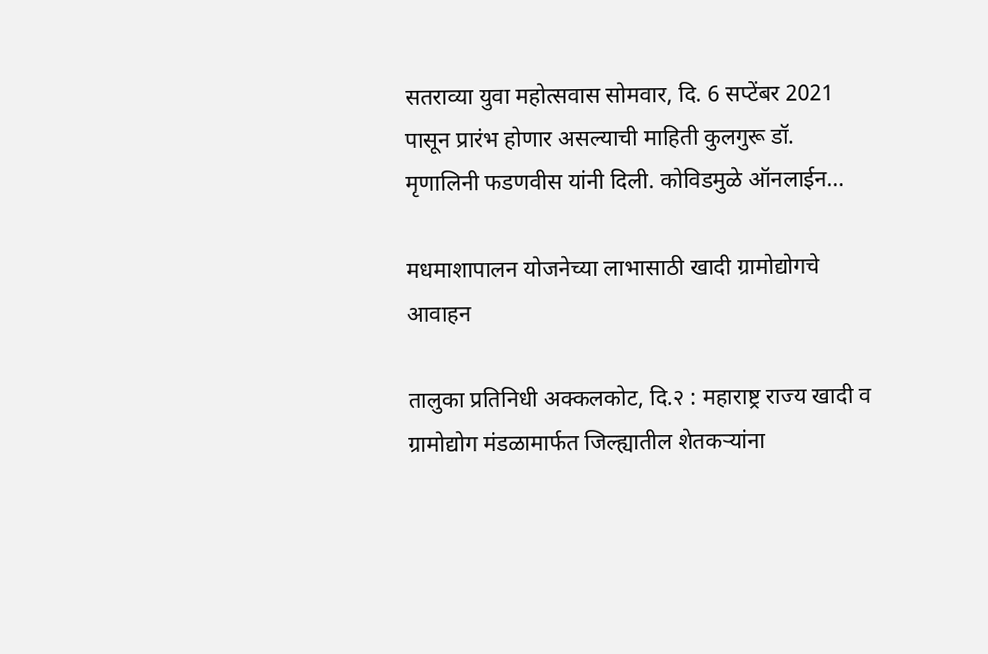सतराव्या युवा महोत्सवास सोमवार, दि. 6 सप्टेंबर 2021 पासून प्रारंभ होणार असल्याची माहिती कुलगुरू डॉ. मृणालिनी फडणवीस यांनी दिली. कोविडमुळे ऑनलाईन…

मधमाशापालन योजनेच्या लाभासाठी खादी ग्रामोद्योगचे आवाहन

तालुका प्रतिनिधी अक्कलकोट, दि.२ : महाराष्ट्र राज्य खादी व ग्रामोद्योग मंडळामार्फत जिल्ह्यातील शेतकऱ्यांना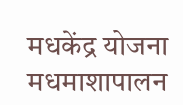मधकेंद्र योजना मधमाशापालन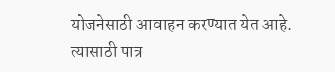योजनेसाठी आवाहन करण्यात येत आहे. त्यासाठी पात्र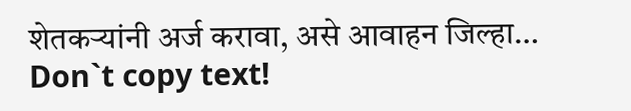शेतकऱ्यांनी अर्ज करावा, असे आवाहन जिल्हा…
Don`t copy text!